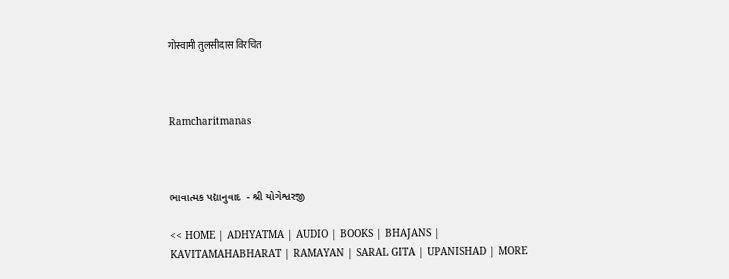गोस्वामी तुलसीदास विरचित



Ramcharitmanas



ભાવાત્મક પદ્યાનુવાદ  - શ્રી યોગેશ્વરજી

<< HOME | ADHYATMA | AUDIO | BOOKS | BHAJANS | KAVITAMAHABHARAT | RAMAYAN | SARAL GITA | UPANISHAD | MORE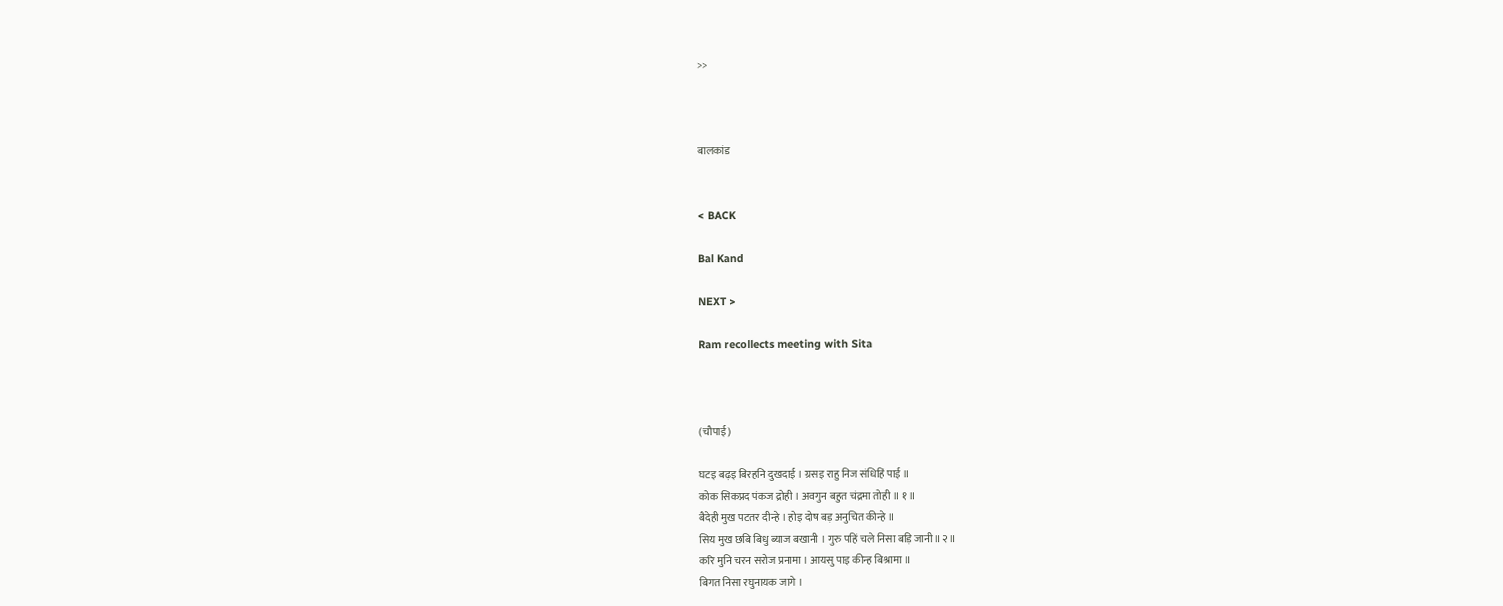>>



बालकांड


< BACK

Bal Kand

NEXT >

Ram recollects meeting with Sita



(चौपाई)

घटइ बढ़इ बिरहनि दुखदाई । ग्रसइ राहु निज संधिहिं पाई ॥
कोक सिकप्रद पंकज द्रोही । अवगुन बहुत चंद्रमा तोही ॥ १ ॥
बैदेही मुख पटतर दीन्हे । होइ दोष बड़ अनुचित कीन्हे ॥
सिय मुख छबि बिधु ब्याज बखानी । गुरु पहिं चले निसा बड़ि जानी॥२॥
करि मुनि चरन सरोज प्रनामा । आयसु पाइ कीन्ह बिश्रामा ॥
बिगत निसा रघुनायक जागे ।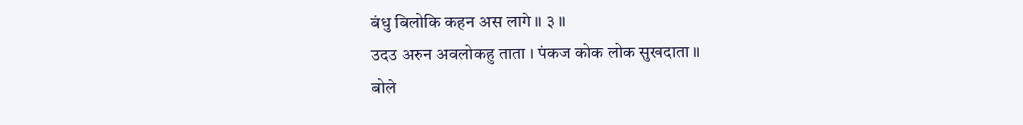बंधु बिलोकि कहन अस लागे ॥ ३ ॥
उदउ अरुन अवलोकहु ताता । पंकज कोक लोक सुखदाता ॥
बोले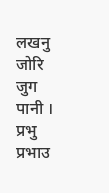लखनु जोरि जुग पानी । प्रभु प्रभाउ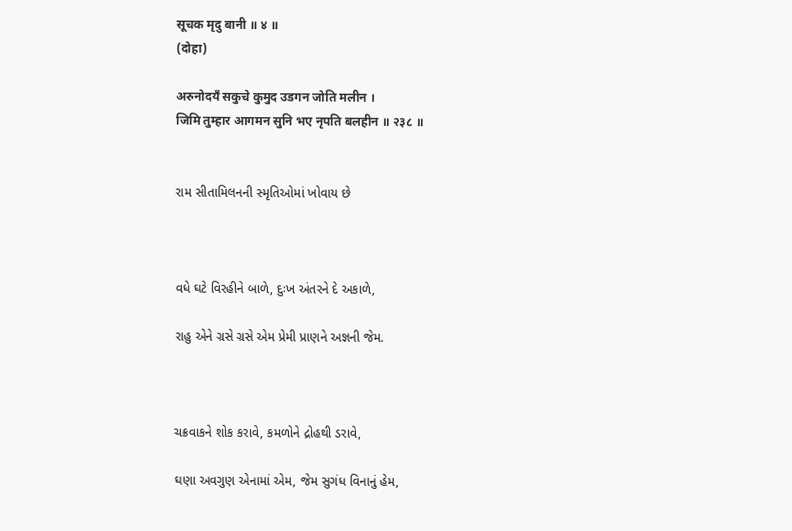सूचक मृदु बानी ॥ ४ ॥
(दोहा)

अरुनोदयँ सकुचे कुमुद उडगन जोति मलीन ।
जिमि तुम्हार आगमन सुनि भए नृपति बलहीन ॥ २३८ ॥


રામ સીતામિલનની સ્મૃતિઓમાં ખોવાય છે



વધે ઘટે વિરહીને બાળે, દુઃખ અંતરને દે અકાળે,

રાહુ એને ગ્રસે ગ્રસે એમ પ્રેમી પ્રાણને અજ્ઞની જેમ.



ચક્રવાકને શોક કરાવે, કમળોને દ્રોહથી ડરાવે,

ઘણા અવગુણ એનામાં એમ, જેમ સુગંધ વિનાનું હેમ,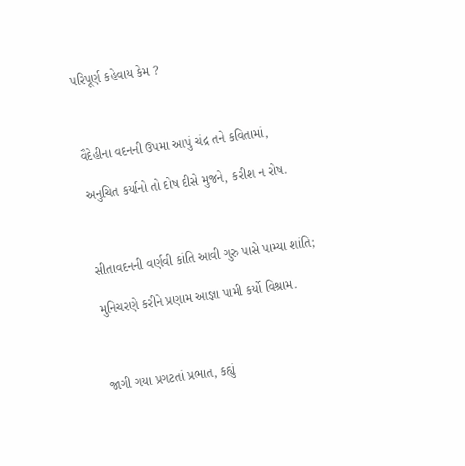પરિપૂર્ણ કહેવાય કેમ ?



વૈદેહીના વદનની ઉપમા આપું ચંદ્ર તને કવિતામાં,

અનુચિત કર્યાનો તો દોષ દીસે મુજને, કરીશ ન રોષ.



સીતાવદનની વર્ણવી કાંતિ આવી ગુરુ પાસે પામ્યા શાંતિ;

મુનિચરણે કરીને પ્રણામ આજ્ઞા પામી કર્યો વિશ્રામ.



જાગી ગયા પ્રગટતાં પ્રભાત, કહ્યું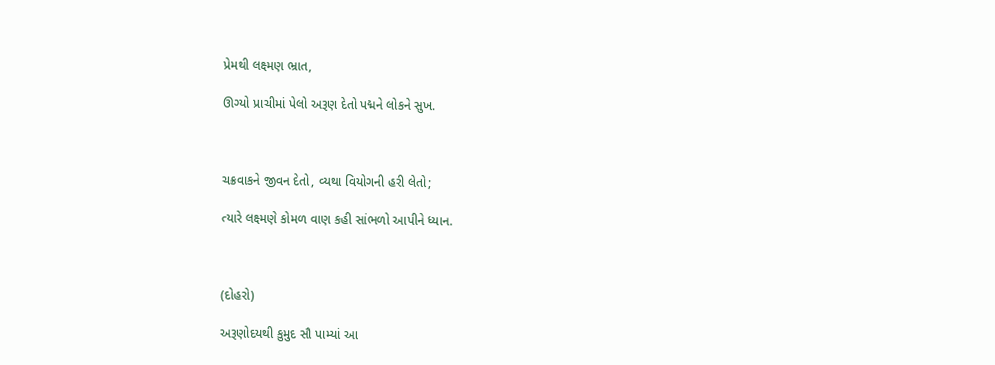પ્રેમથી લક્ષ્મણ ભ્રાત,

ઊગ્યો પ્રાચીમાં પેલો અરૂણ દેતો પદ્મને લોકને સુખ.



ચક્રવાકને જીવન દેતો, વ્યથા વિયોગની હરી લેતો;

ત્યારે લક્ષ્મણે કોમળ વાણ કહી સાંભળો આપીને ધ્યાન.



(દોહરો)

અરૂણોદયથી કુમુદ સૌ પામ્યાં આ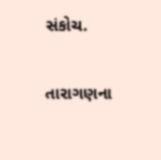સંકોચ.

તારાગણના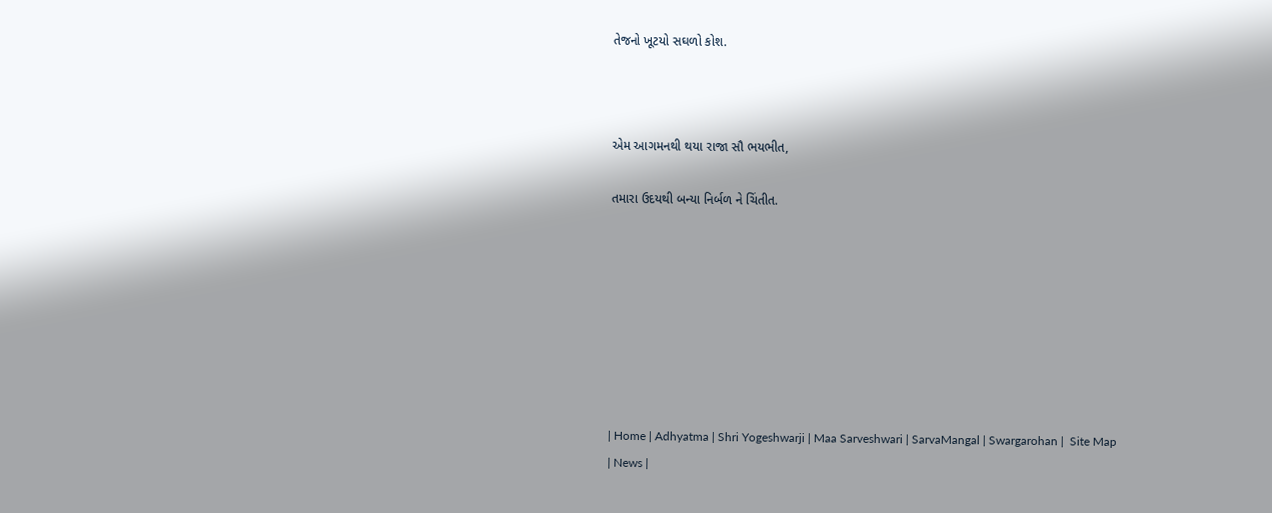તેજનો ખૂટયો સઘળો કોશ.



એમ આગમનથી થયા રાજા સૌ ભયભીત,

તમારા ઉદયથી બન્યા નિર્બળ ને ચિંતીત.








| Home | Adhyatma | Shri Yogeshwarji | Maa Sarveshwari | SarvaMangal | Swargarohan |  Site Map | News |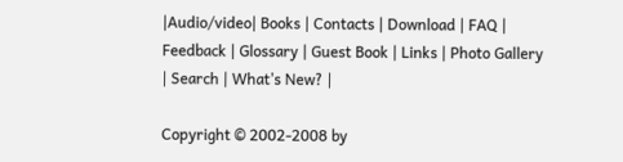|Audio/video| Books | Contacts | Download | FAQ | Feedback | Glossary | Guest Book | Links | Photo Gallery | Search | What's New? |

Copyright © 2002-2008 by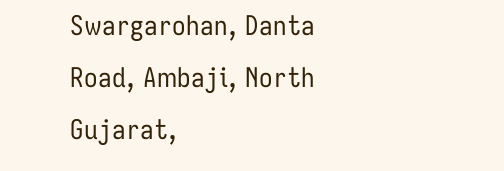Swargarohan, Danta Road, Ambaji, North Gujarat,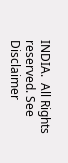INDIA.  All Rights reserved. See Disclaimer